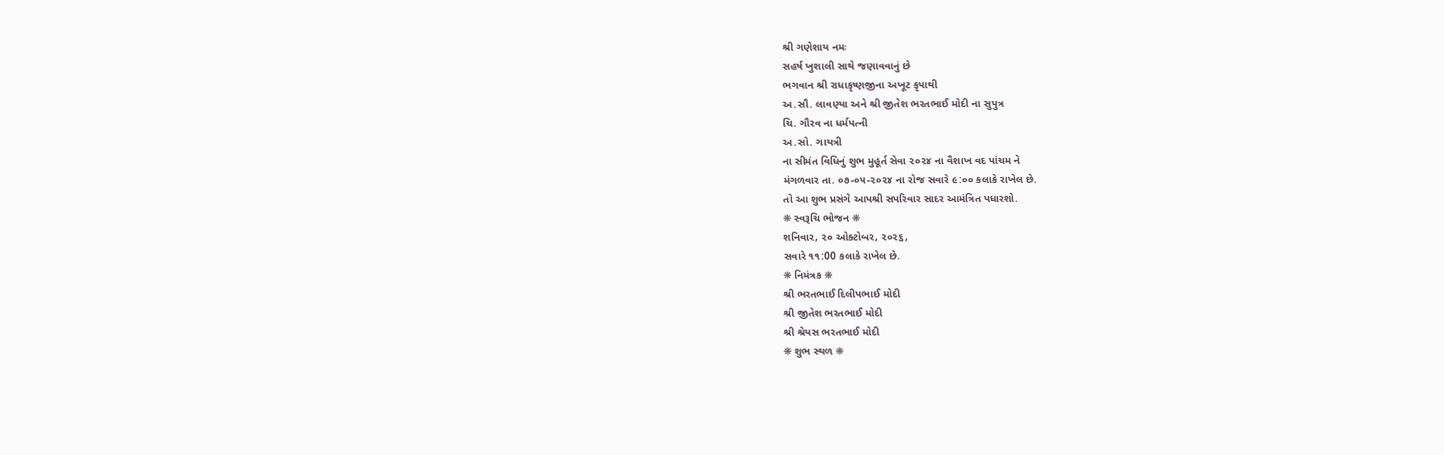શ્રી ગણેશાય નમઃ
સહર્ષ ખુશાલી સાથે જણાવવાનું છે
ભગવાન શ્રી રાધાકૃષ્ણજીના અખૂટ કૃપાથી
અ.સૌ. લાવણ્યા અને શ્રી જીતેશ ભરતભાઈ મોદી ના સુપુત્ર
ચિ. ગૌરવ ના ધર્મપત્ની
અ.સો. ગાયત્રી
ના સીમંત વિધિનું શુભ મુહૂર્ત સેવા ૨૦૨૪ ના વૈશાખ વદ પાંચમ ને
મંગળવાર તા. ૦૭-૦૫-૨૦૨૪ ના રોજ સવારે ૯:૦૦ કલાકે રાખેલ છે.
તો આ શુભ પ્રસંગે આપશ્રી સપરિવાર સાદર આમંત્રિત પધારશો.
❋ સ્વરૂચિ ભોજન ❋
શનિવાર, ૨૦ ઓક્ટોબર, ૨૦૨૬,
સવારે ૧૧:00 કલાકે રાખેલ છે.
❋ નિમંત્રક ❋
શ્રી ભરતભાઈ દિલીપભાઈ મોદી
શ્રી જીતેશ ભરતભાઈ મોદી
શ્રી શ્રેયસ ભરતભાઈ મોદી
❋ શુભ સ્થળ ❋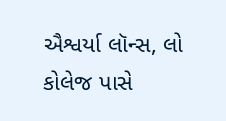ઐશ્વર્યા લૉન્સ, લો કોલેજ પાસે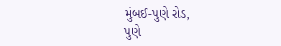મુંબઈ-પુણે રોડ,
પુણે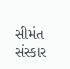સીમંત સંસ્કાર